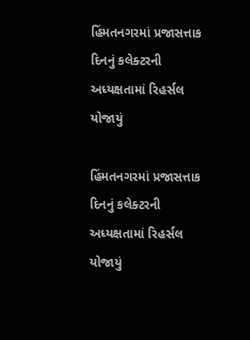હિંમતનગરમાં પ્રજાસત્તાક દિનનું કલેક્ટરની અધ્યક્ષતામાં રિહર્સલ યોજાયું

હિંમતનગરમાં પ્રજાસત્તાક દિનનું કલેક્ટરની અધ્યક્ષતામાં રિહર્સલ યોજાયું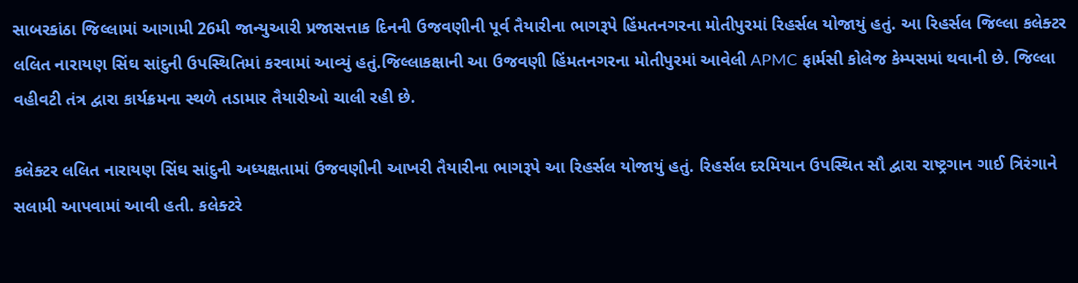સાબરકાંઠા જિલ્લામાં આગામી 26મી જાન્યુઆરી પ્રજાસત્તાક દિનની ઉજવણીની પૂર્વ તૈયારીના ભાગરૂપે હિંમતનગરના મોતીપુરમાં રિહર્સલ યોજાયું હતું. આ રિહર્સલ જિલ્લા કલેક્ટર લલિત નારાયણ સિંઘ સાંદુની ઉપસ્થિતિમાં કરવામાં આવ્યું હતું.જિલ્લાકક્ષાની આ ઉજવણી હિંમતનગરના મોતીપુરમાં આવેલી APMC ફાર્મસી કોલેજ કેમ્પસમાં થવાની છે. જિલ્લા વહીવટી તંત્ર દ્વારા કાર્યક્રમના સ્થળે તડામાર તૈયારીઓ ચાલી રહી છે.

કલેક્ટર લલિત નારાયણ સિંઘ સાંદુની અધ્યક્ષતામાં ઉજવણીની આખરી તૈયારીના ભાગરૂપે આ રિહર્સલ યોજાયું હતું. રિહર્સલ દરમિયાન ઉપસ્થિત સૌ દ્વારા રાષ્ટ્રગાન ગાઈ ત્રિરંગાને સલામી આપવામાં આવી હતી. કલેક્ટરે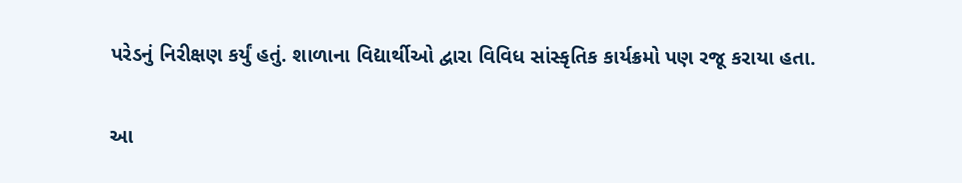પરેડનું નિરીક્ષણ કર્યું હતું. શાળાના વિદ્યાર્થીઓ દ્વારા વિવિધ સાંસ્કૃતિક કાર્યક્રમો પણ રજૂ કરાયા હતા.

આ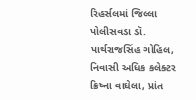રિહર્સલમાં જિલ્લા પોલીસવડા ડૉ. પાર્થરાજસિંહ ગોહિલ, નિવાસી અધિક કલેક્ટર ક્રિષ્ના વાઘેલા, પ્રાંત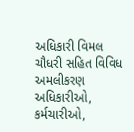અધિકારી વિમલ ચૌધરી સહિત વિવિધ અમલીકરણ અધિકારીઓ, કર્મચારીઓ,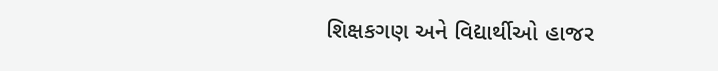શિક્ષકગણ અને વિદ્યાર્થીઓ હાજર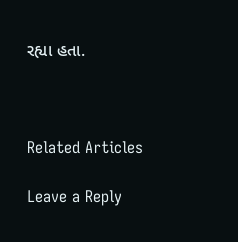રહ્યા હતા.



Related Articles

Leave a Reply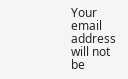Your email address will not be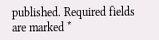published. Required fields are marked *